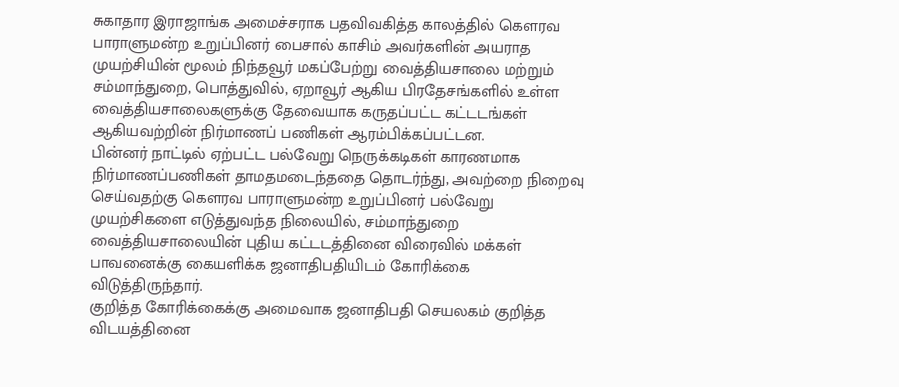சுகாதார இராஜாங்க அமைச்சராக பதவிவகித்த காலத்தில் கௌரவ பாராளுமன்ற உறுப்பினர் பைசால் காசிம் அவர்களின் அயராத முயற்சியின் மூலம் நிந்தவூர் மகப்பேற்று வைத்தியசாலை மற்றும் சம்மாந்துறை, பொத்துவில், ஏறாவூர் ஆகிய பிரதேசங்களில் உள்ள வைத்தியசாலைகளுக்கு தேவையாக கருதப்பட்ட கட்டடங்கள் ஆகியவற்றின் நிர்மாணப் பணிகள் ஆரம்பிக்கப்பட்டன.
பின்னர் நாட்டில் ஏற்பட்ட பல்வேறு நெருக்கடிகள் காரணமாக நிர்மாணப்பணிகள் தாமதமடைந்ததை தொடர்ந்து, அவற்றை நிறைவு செய்வதற்கு கௌரவ பாராளுமன்ற உறுப்பினர் பல்வேறு முயற்சிகளை எடுத்துவந்த நிலையில், சம்மாந்துறை வைத்தியசாலையின் புதிய கட்டடத்தினை விரைவில் மக்கள் பாவனைக்கு கையளிக்க ஜனாதிபதியிடம் கோரிக்கை விடுத்திருந்தார்.
குறித்த கோரிக்கைக்கு அமைவாக ஜனாதிபதி செயலகம் குறித்த விடயத்தினை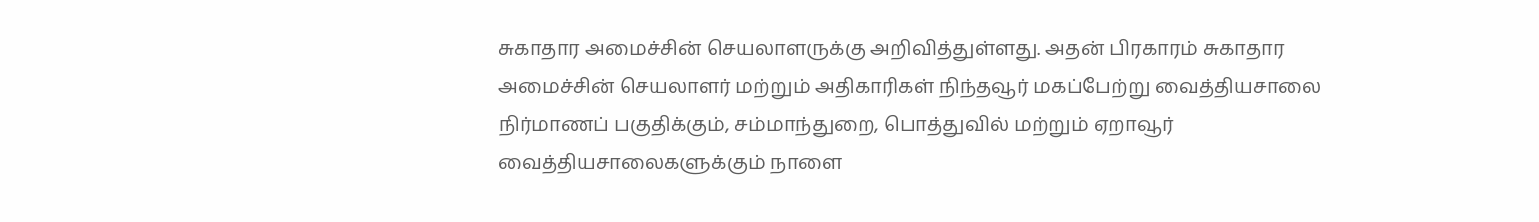சுகாதார அமைச்சின் செயலாளருக்கு அறிவித்துள்ளது. அதன் பிரகாரம் சுகாதார அமைச்சின் செயலாளர் மற்றும் அதிகாரிகள் நிந்தவூர் மகப்பேற்று வைத்தியசாலை நிர்மாணப் பகுதிக்கும், சம்மாந்துறை, பொத்துவில் மற்றும் ஏறாவூர் வைத்தியசாலைகளுக்கும் நாளை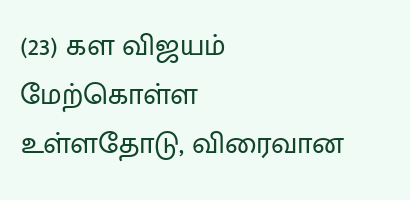(23) கள விஜயம் மேற்கொள்ள உள்ளதோடு, விரைவான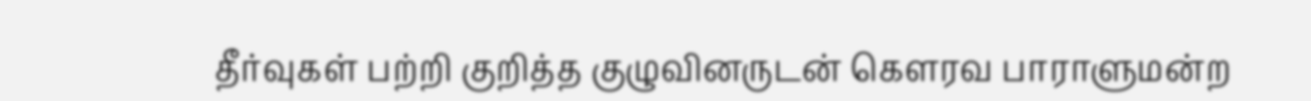தீர்வுகள் பற்றி குறித்த குழுவினருடன் கௌரவ பாராளுமன்ற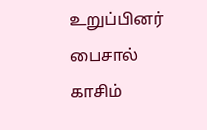உறுப்பினர் பைசால் காசிம்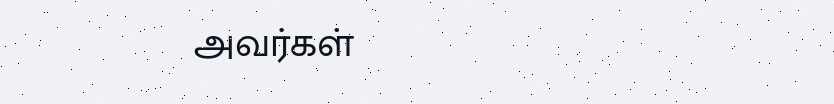அவர்கள்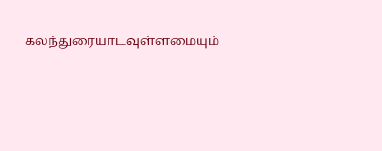கலந்துரையாடவுள்ளமையும்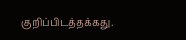குறிப்பிடத்தக்கது.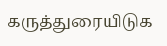கருத்துரையிடுக